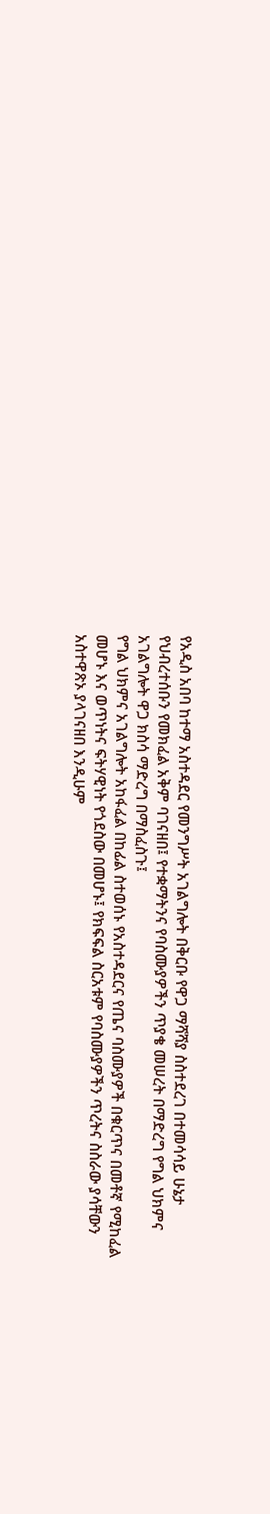የአዲስ አበባ ከተማ አስተዳደር የመንግሥት አገልግሎት በቅርቡ የዋጋ ማሻሻያ ስስተደረገ በተመሳሳይ ሁኔታ የህብረተሰቡን የመክፈል አቅም ባገናዘበ፤ የተቋማትንና የባስሙያዎችን ጥያቄ መሠረት በማድረግ የግል ህክምና አገልግሎት ዋጋ ክስሳ ማድረግ በማስፈስጉ፤
የግል ህክምና አገልግሎት አከፋፈል በከፊል ስተወሰኑ የአስተዳደርና የጤና ባስሙያዎች በቁርጥና በመቶኛ የሚከፈል መሆኑ እና ወጥነትና ፍትሃዊነት የጎደስው በመሆኑ፤ የክፍፍል ስርአቱም የባስሙያዎችን ጥረትና ስስራው ያሳቸውን አስተዋጽኦ ያላገናዘበ እንዲሁም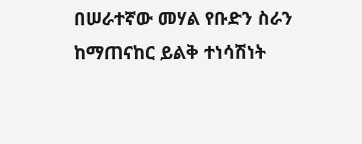በሠራተኛው መሃል የቡድን ስራን ከማጠናከር ይልቅ ተነሳሽነት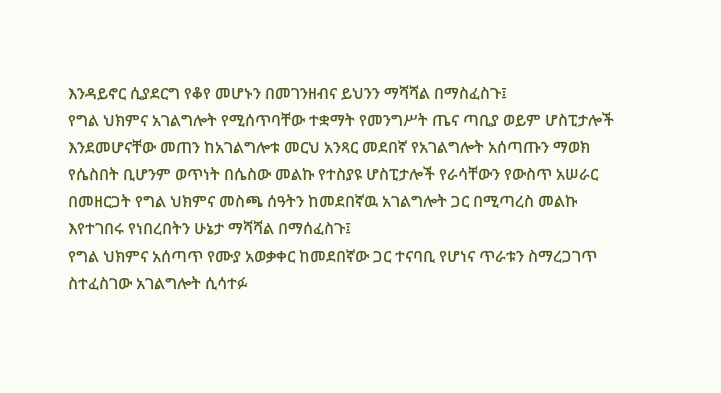እንዳይኖር ሲያደርግ የቆየ መሆኑን በመገንዘብና ይህንን ማሻሻል በማስፈስጉ፤
የግል ህክምና አገልግሎት የሚሰጥባቸው ተቋማት የመንግሥት ጤና ጣቢያ ወይም ሆስፒታሎች እንደመሆናቸው መጠን ከአገልግሎቱ መርህ አንጻር መደበኛ የአገልግሎት አሰጣጡን ማወክ የሴስበት ቢሆንም ወጥነት በሴስው መልኩ የተስያዩ ሆስፒታሎች የራሳቸውን የውስጥ አሠራር በመዘርጋት የግል ህክምና መስጫ ሰዓትን ከመደበኛዉ አገልግሎት ጋር በሚጣረስ መልኩ እየተገበሩ የነበረበትን ሁኔታ ማሻሻል በማሰፈስጉ፤
የግል ህክምና አሰጣጥ የሙያ አወቃቀር ከመደበኛው ጋር ተናባቢ የሆነና ጥራቱን ስማረጋገጥ ስተፈስገው አገልግሎት ሲሳተፉ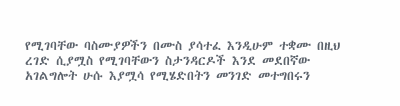የሚገባቸው ባስሙያዎችን በሙስ ያሳተፈ እንዲሁም ተቋሙ በዚህ ረገድ ሲያሟስ የሚገባቸውን ስታንዳርዶች እንደ መደበኛው አገልግሎት ሁሱ እያሟሳ የሚሄድበትን መንገድ መተግበሩን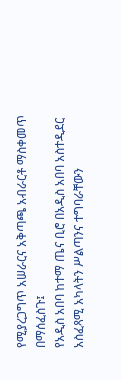የሚያረጋግጥ አሠራርና አቅጣጫ አብራርቶ ማስቀመጥ በማሰፈስጉ፤
የአዲስ አበባ ከተማ ጤና ቢሮ በአዲስ አበባ አስተዲደር አስፈጻሚ አካላትን ሥልጣንና ተግባራቸውን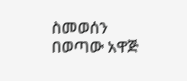ስመወሰን በወጣው አዋጅ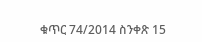ቁጥር 74/2014 ስንቀጽ 15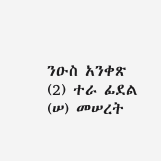ንዑስ አንቀጽ (2) ተራ ፊደል (ሠ) መሠረት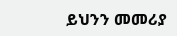ይህንን መመሪያ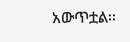አውጥቷል፡፡